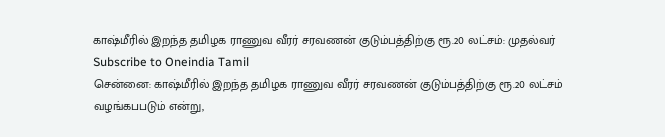காஷ்மீரில் இறந்த தமிழக ராணுவ வீரர் சரவணன் குடும்பத்திற்கு ரூ.20 லட்சம்: முதல்வர்
Subscribe to Oneindia Tamil
சென்னை: காஷ்மீரில் இறந்த தமிழக ராணுவ வீரர் சரவணன் குடும்பத்திற்கு ரூ.20 லட்சம் வழங்கபபடும் என்று,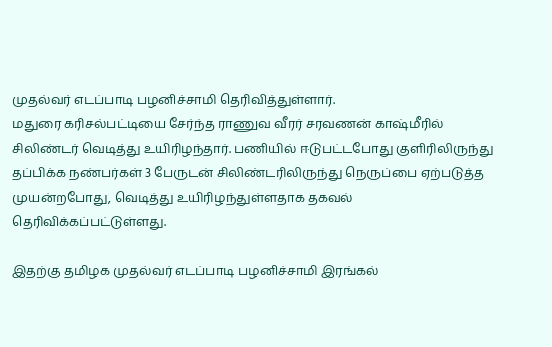முதல்வர் எடப்பாடி பழனிச்சாமி தெரிவித்துள்ளார்.
மதுரை கரிசல்பட்டியை சேர்ந்த ராணுவ வீரர் சரவணன் காஷ்மீரில் சிலிண்டர் வெடித்து உயிரிழந்தார். பணியில் ஈடுபட்டபோது குளிரிலிருந்து தப்பிக்க நண்பர்கள் 3 பேருடன் சிலிண்டரிலிருந்து நெருப்பை ஏற்படுத்த முயன்றபோது, வெடித்து உயிரிழந்துள்ளதாக தகவல் தெரிவிக்கப்பட்டுள்ளது.

இதற்கு தமிழக முதல்வர் எடப்பாடி பழனிச்சாமி இரங்கல்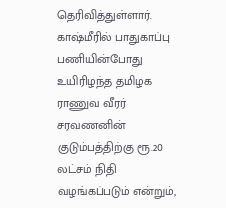தெரிவித்துள்ளார். காஷ்மீரில் பாதுகாப்பு பணியின்போது உயிரிழந்த தமிழக ராணுவ வீரர் சரவணனின் குடும்பத்திற்கு ரூ.20 லட்சம் நிதி வழங்கப்படும் என்றும்,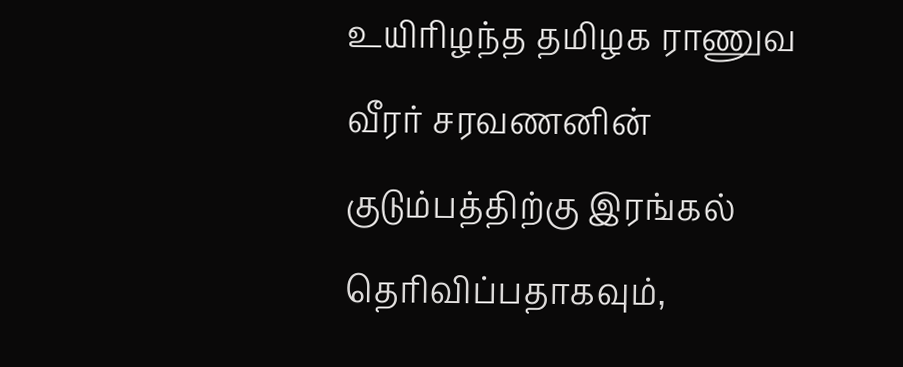உயிரிழந்த தமிழக ராணுவ வீரர் சரவணனின் குடும்பத்திற்கு இரங்கல் தெரிவிப்பதாகவும்,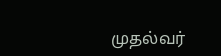முதல்வர்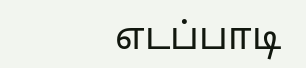எடப்பாடி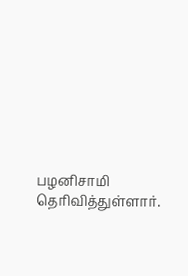பழனிசாமி தெரிவித்துள்ளார்.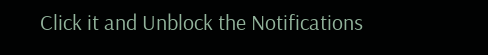Click it and Unblock the Notifications